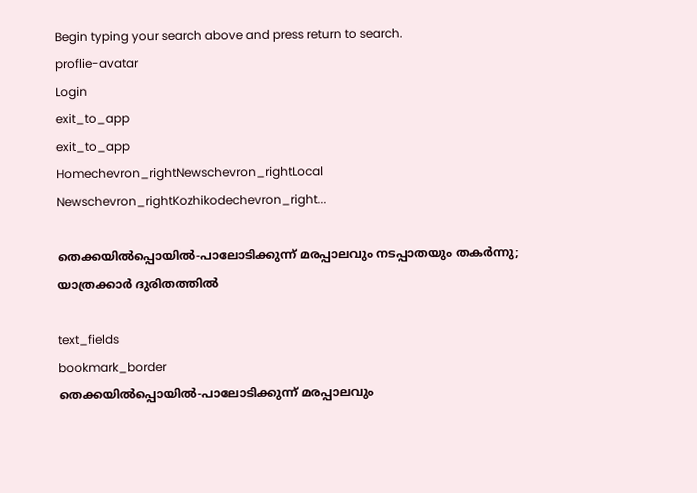Begin typing your search above and press return to search.
proflie-avatar
Login
exit_to_app
exit_to_app
Homechevron_rightNewschevron_rightLocal Newschevron_rightKozhikodechevron_right...

തെക്കയിൽപ്പൊയിൽ-പാലോടിക്കുന്ന് മരപ്പാലവും നടപ്പാതയും തകർന്നു; യാത്രക്കാർ ദുരിതത്തിൽ

text_fields
bookmark_border
തെക്കയിൽപ്പൊയിൽ-പാലോടിക്കുന്ന് മരപ്പാലവും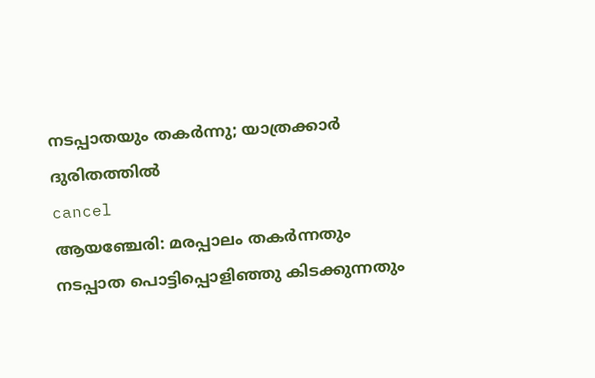നടപ്പാതയും തകർന്നു; യാത്രക്കാർ ദുരിതത്തിൽ
cancel
ആയഞ്ചേരി: മരപ്പാലം തകർന്നതും നടപ്പാത പൊട്ടിപ്പൊളിഞ്ഞു കിടക്കുന്നതും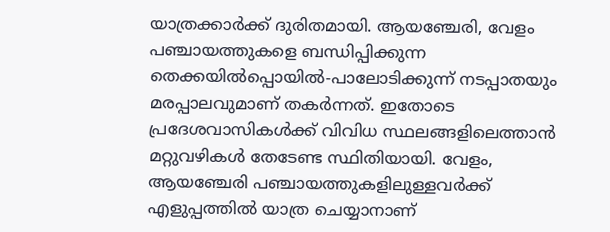യാത്രക്കാർക്ക് ദുരിതമായി. ആയഞ്ചേരി, വേളം പഞ്ചായത്തുകളെ ബന്ധിപ്പിക്കുന്ന തെക്കയിൽപ്പൊയിൽ-പാലോടിക്കുന്ന് നടപ്പാതയും മരപ്പാലവുമാണ് തകർന്നത്. ഇതോടെ പ്രദേശവാസികൾക്ക് വിവിധ സ്ഥലങ്ങളിലെത്താൻ മറ്റുവഴികൾ തേടേണ്ട സ്ഥിതിയായി. വേളം, ആയഞ്ചേരി പഞ്ചായത്തുകളിലുള്ളവർക്ക് എളുപ്പത്തിൽ യാത്ര ചെയ്യാനാണ്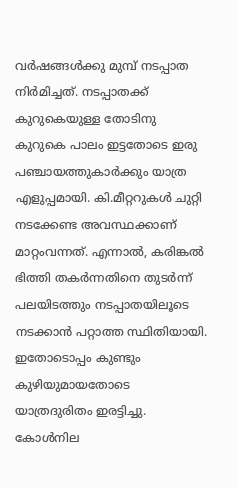വർഷങ്ങൾക്കു മുമ്പ് നടപ്പാത നിർമിച്ചത്. നടപ്പാതക്ക് കുറുകെയുള്ള തോടിനു കുറുകെ പാലം ഇട്ടതോടെ ഇരു പഞ്ചായത്തുകാർക്കും യാത്ര എളുപ്പമായി. കി.മീറ്ററുകൾ ചുറ്റി നടക്കേണ്ട അവസ്ഥക്കാണ് മാറ്റംവന്നത്. എന്നാൽ, കരിങ്കൽ ഭിത്തി തകർന്നതിനെ തുടർന്ന് പലയിടത്തും നടപ്പാതയിലൂടെ നടക്കാൻ പറ്റാത്ത സ്ഥിതിയായി. ഇതോടൊപ്പം കുണ്ടും കുഴിയുമായതോടെ യാത്രദുരിതം ഇരട്ടിച്ചു. കോൾനില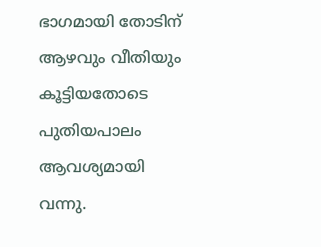ഭാഗമായി തോടിന് ആഴവും വീതിയും കൂട്ടിയതോടെ പുതിയപാലം ആവശ്യമായി വന്നു.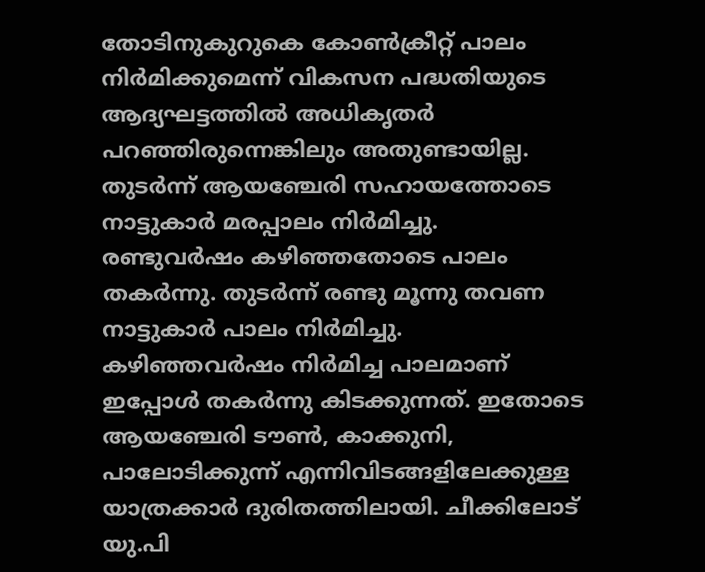തോടിനുകുറുകെ കോൺക്രീറ്റ് പാലം നിർമിക്കുമെന്ന് വികസന പദ്ധതിയുടെ ആദ്യഘട്ടത്തിൽ അധികൃതർ പറഞ്ഞിരുന്നെങ്കിലും അതുണ്ടായില്ല. തുടർന്ന് ആയഞ്ചേരി സഹായത്തോടെ നാട്ടുകാർ മരപ്പാലം നിർമിച്ചു. രണ്ടുവർഷം കഴിഞ്ഞതോടെ പാലം തകർന്നു. തുടർന്ന് രണ്ടു മൂന്നു തവണ നാട്ടുകാർ പാലം നിർമിച്ചു. കഴിഞ്ഞവർഷം നിർമിച്ച പാലമാണ് ഇപ്പോൾ തകർന്നു കിടക്കുന്നത്. ഇതോടെ ആയഞ്ചേരി ടൗൺ, കാക്കുനി, പാലോടിക്കുന്ന് എന്നിവിടങ്ങളിലേക്കുള്ള യാത്രക്കാർ ദുരിതത്തിലായി. ചീക്കിലോട് യു.പി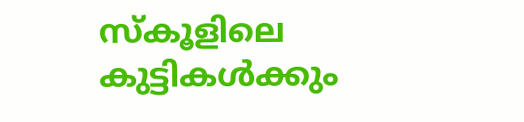സ്കൂളിലെ കുട്ടികൾക്കും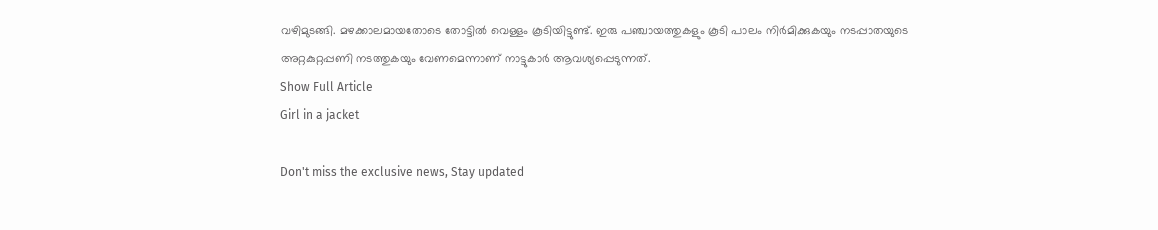വഴിമുടങ്ങി. മഴക്കാലമായതോടെ തോട്ടിൽ വെള്ളം കൂടിയിട്ടുണ്ട്. ഇരു പഞ്ചായത്തുകളും കൂടി പാലം നിർമിക്കുകയും നടപ്പാതയുടെ അറ്റകുറ്റപ്പണി നടത്തുകയും വേണമെന്നാണ് നാട്ടുകാർ ആവശ്യപ്പെടുന്നത്.
Show Full Article
Girl in a jacket

Don't miss the exclusive news, Stay updated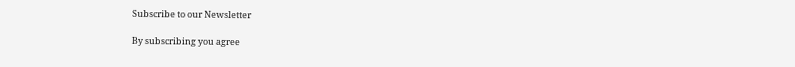Subscribe to our Newsletter

By subscribing you agree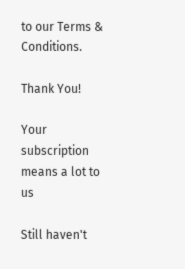to our Terms & Conditions.

Thank You!

Your subscription means a lot to us

Still haven't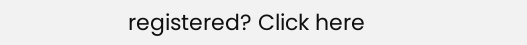registered? Click here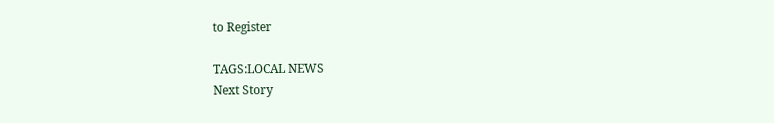to Register

TAGS:LOCAL NEWS
Next Story